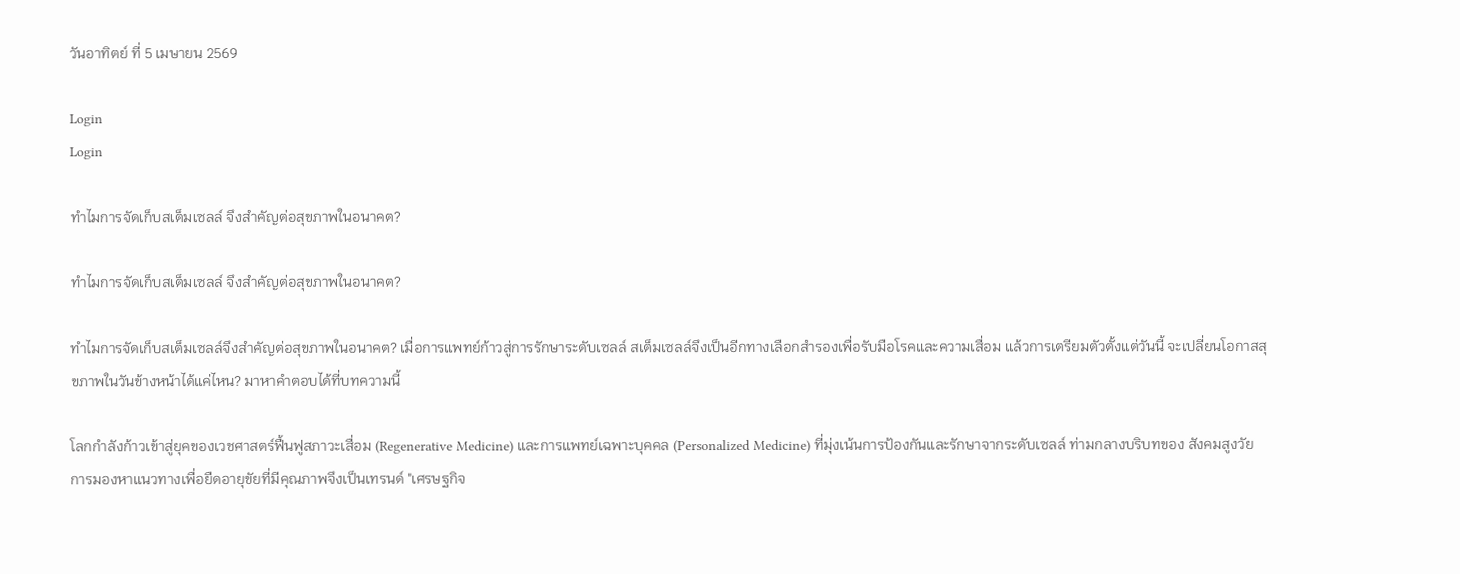วันอาทิตย์ ที่ 5 เมษายน 2569

Login
Login

ทำไมการจัดเก็บสเต็มเซลล์ จึงสำคัญต่อสุขภาพในอนาคต?

ทำไมการจัดเก็บสเต็มเซลล์ จึงสำคัญต่อสุขภาพในอนาคต?

ทำไมการจัดเก็บสเต็มเซลล์จึงสำคัญต่อสุขภาพในอนาคต? เมื่อการแพทย์ก้าวสู่การรักษาระดับเซลล์ สเต็มเซลล์จึงเป็นอีกทางเลือกสำรองเพื่อรับมือโรคและความเสื่อม แล้วการเตรียมตัวตั้งแต่วันนี้ จะเปลี่ยนโอกาสสุขภาพในวันข้างหน้าได้แค่ไหน? มาหาคำตอบได้ที่บทความนี้

โลกกำลังก้าวเข้าสู่ยุคของเวชศาสตร์ฟื้นฟูสภาวะเสื่อม (Regenerative Medicine) และการแพทย์เฉพาะบุคคล (Personalized Medicine) ที่มุ่งเน้นการป้องกันและรักษาจากระดับเซลล์ ท่ามกลางบริบทของ สังคมสูงวัย การมองหาแนวทางเพื่อยืดอายุขัยที่มีคุณภาพจึงเป็นเทรนด์ "เศรษฐกิจ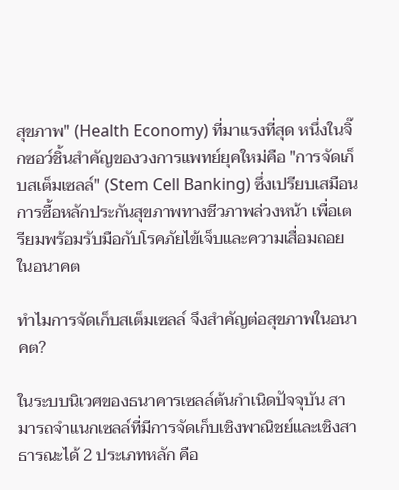สุขภาพ" (Health Economy) ที่มาแรงที่สุด หนึ่งในจิ๊กซอว์ชิ้นสำคัญของวงการแพทย์ยุคใหม่คือ "การจัดเก็บสเต็มเซลล์" (Stem Cell Banking) ซึ่งเปรียบเสมือนการซื้อหลักประกันสุขภาพทางชีวภาพล่วงหน้า เพื่อเตรียมพร้อมรับมือกับโรคภัยไข้เจ็บและความเสื่อมถอยในอนาคต

ทำไมการจัดเก็บสเต็มเซลล์ จึงสำคัญต่อสุขภาพในอนาคต?

ในระบบนิเวศของธนาคารเซลล์ต้นกำเนิดปัจจุบัน สามารถจำแนกเซลล์ที่มีการจัดเก็บเชิงพาณิชย์และเชิงสาธารณะได้ 2 ประเภทหลัก คือ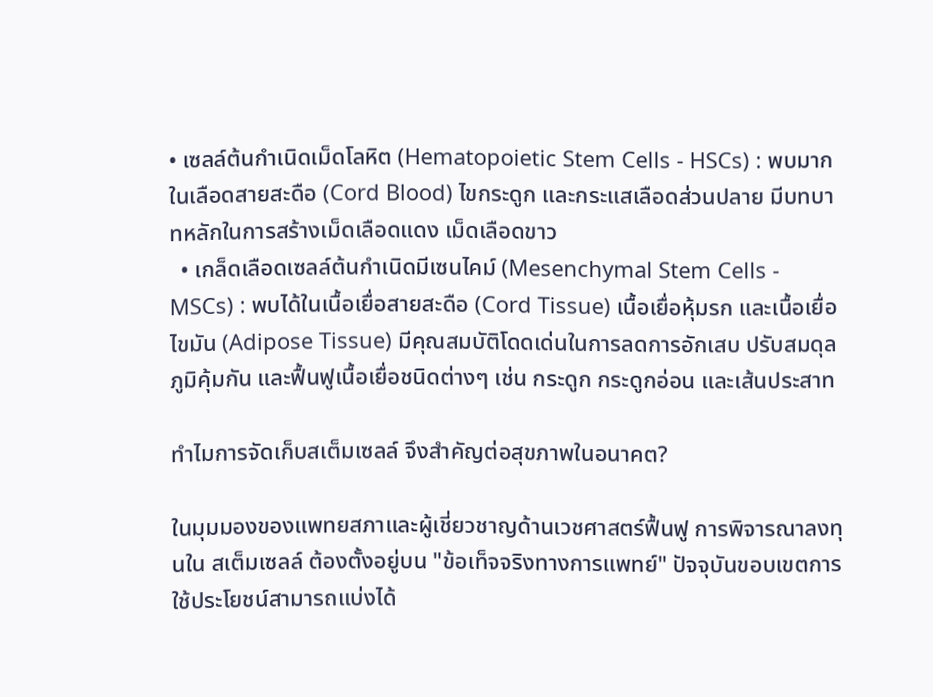• เซลล์ต้นกำเนิดเม็ดโลหิต (Hematopoietic Stem Cells - HSCs) : พบมากในเลือดสายสะดือ (Cord Blood) ไขกระดูก และกระแสเลือดส่วนปลาย มีบทบาทหลักในการสร้างเม็ดเลือดแดง เม็ดเลือดขาว
  • เกล็ดเลือดเซลล์ต้นกำเนิดมีเซนไคม์ (Mesenchymal Stem Cells - MSCs) : พบได้ในเนื้อเยื่อสายสะดือ (Cord Tissue) เนื้อเยื่อหุ้มรก และเนื้อเยื่อไขมัน (Adipose Tissue) มีคุณสมบัติโดดเด่นในการลดการอักเสบ ปรับสมดุลภูมิคุ้มกัน และฟื้นฟูเนื้อเยื่อชนิดต่างๆ เช่น กระดูก กระดูกอ่อน และเส้นประสาท

ทำไมการจัดเก็บสเต็มเซลล์ จึงสำคัญต่อสุขภาพในอนาคต?

ในมุมมองของแพทยสภาและผู้เชี่ยวชาญด้านเวชศาสตร์ฟื้นฟู การพิจารณาลงทุนใน สเต็มเซลล์ ต้องตั้งอยู่บน "ข้อเท็จจริงทางการแพทย์" ปัจจุบันขอบเขตการใช้ประโยชน์สามารถแบ่งได้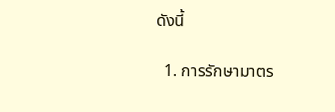ดังนี้

  1. การรักษามาตร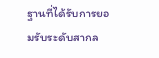ฐานที่ได้รับการยอมรับระดับสากล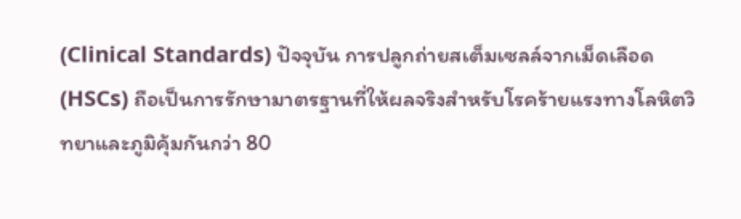(Clinical Standards) ปัจจุบัน การปลูกถ่ายสเต็มเซลล์จากเม็ดเลือด (HSCs) ถือเป็นการรักษามาตรฐานที่ให้ผลจริงสำหรับโรคร้ายแรงทางโลหิตวิทยาและภูมิคุ้มกันกว่า 80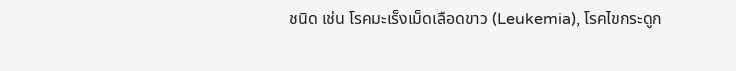ชนิด เช่น โรคมะเร็งเม็ดเลือดขาว (Leukemia), โรคไขกระดูก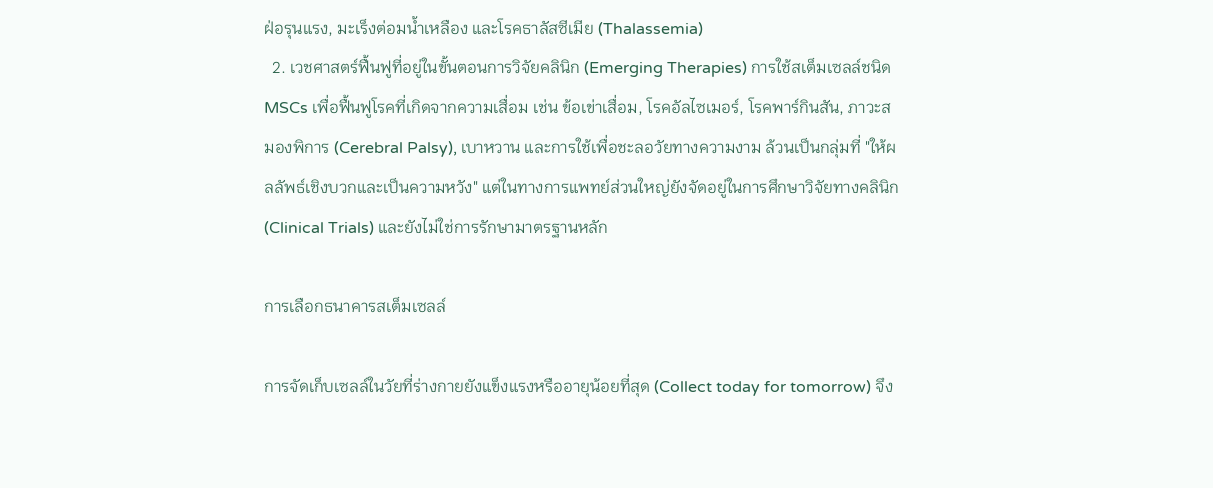ฝ่อรุนแรง, มะเร็งต่อมน้ำเหลือง และโรคธาลัสซีเมีย (Thalassemia)
  2. เวชศาสตร์ฟื้นฟูที่อยู่ในขั้นตอนการวิจัยคลินิก (Emerging Therapies) การใช้สเต็มเซลล์ชนิด MSCs เพื่อฟื้นฟูโรคที่เกิดจากความเสื่อม เช่น ข้อเข่าเสื่อม, โรคอัลไซเมอร์, โรคพาร์กินสัน, ภาวะสมองพิการ (Cerebral Palsy), เบาหวาน และการใช้เพื่อชะลอวัยทางความงาม ล้วนเป็นกลุ่มที่ "ให้ผลลัพธ์เชิงบวกและเป็นความหวัง" แต่ในทางการแพทย์ส่วนใหญ่ยังจัดอยู่ในการศึกษาวิจัยทางคลินิก (Clinical Trials) และยังไม่ใช่การรักษามาตรฐานหลัก

การเลือกธนาคารสเต็มเซลล์

การจัดเก็บเซลล์ในวัยที่ร่างกายยังแข็งแรงหรืออายุน้อยที่สุด (Collect today for tomorrow) จึง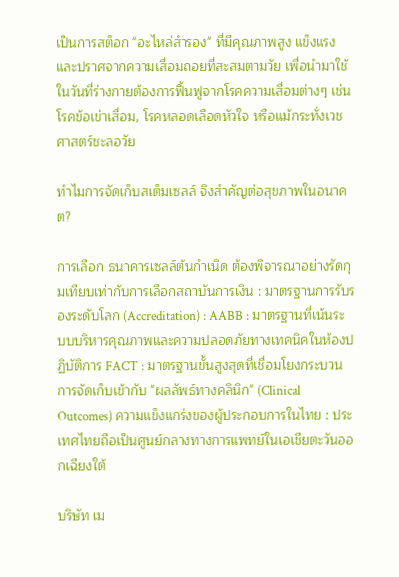เป็นการสต็อก "อะไหล่สำรอง" ที่มีคุณภาพสูง แข็งแรง และปราศจากความเสื่อมถอยที่สะสมตามวัย เพื่อนำมาใช้ในวันที่ร่างกายต้องการฟื้นฟูจากโรคความเสื่อมต่างๆ เช่น โรคข้อเข่าเสื่อม, โรคหลอดเลือดหัวใจ หรือแม้กระทั่งเวชศาสตร์ชะลอวัย

ทำไมการจัดเก็บสเต็มเซลล์ จึงสำคัญต่อสุขภาพในอนาคต?

การเลือก ธนาคารเซลล์ต้นกำเนิด ต้องพิจารณาอย่างรัดกุมเทียบเท่ากับการเลือกสถาบันการเงิน : มาตรฐานการรับรองระดับโลก (Accreditation) : AABB : มาตรฐานที่เน้นระบบบริหารคุณภาพและความปลอดภัยทางเทคนิคในห้องปฏิบัติการ FACT : มาตรฐานขั้นสูงสุดที่เชื่อมโยงกระบวนการจัดเก็บเข้ากับ "ผลลัพธ์ทางคลินิก" (Clinical Outcomes) ความแข็งแกร่งของผู้ประกอบการในไทย : ประเทศไทยถือเป็นศูนย์กลางทางการแพทย์ในเอเชียตะวันออกเฉียงใต้

บริษัท เม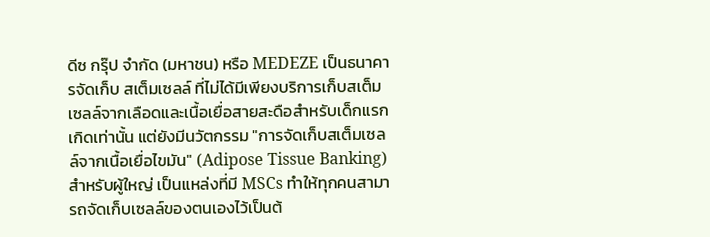ดีซ กรุ๊ป จำกัด (มหาชน) หรือ MEDEZE เป็นธนาคารจัดเก็บ สเต็มเซลล์ ที่ไม่ได้มีเพียงบริการเก็บสเต็มเซลล์จากเลือดและเนื้อเยื่อสายสะดือสำหรับเด็กแรกเกิดเท่านั้น แต่ยังมีนวัตกรรม "การจัดเก็บสเต็มเซลล์จากเนื้อเยื่อไขมัน" (Adipose Tissue Banking) สำหรับผู้ใหญ่ เป็นแหล่งที่มี MSCs ทำให้ทุกคนสามารถจัดเก็บเซลล์ของตนเองไว้เป็นต้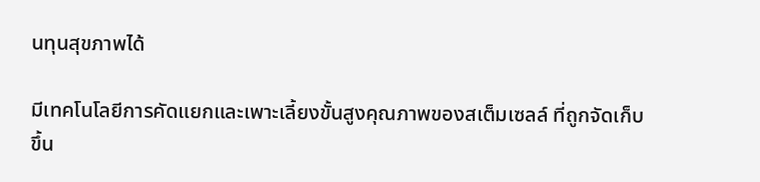นทุนสุขภาพได้

มีเทคโนโลยีการคัดแยกและเพาะเลี้ยงขั้นสูงคุณภาพของสเต็มเซลล์ ที่ถูกจัดเก็บขึ้น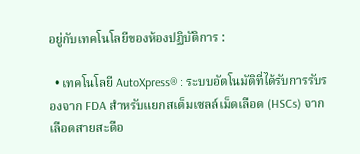อยู่กับเทคโนโลยีของห้องปฏิบัติการ :

  • เทคโนโลยี AutoXpress® : ระบบอัตโนมัติที่ได้รับการรับรองจาก FDA สำหรับแยกสเต็มเซลล์เม็ดเลือด (HSCs) จากเลือดสายสะดือ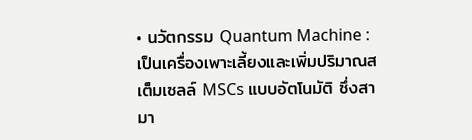• นวัตกรรม Quantum Machine : เป็นเครื่องเพาะเลี้ยงและเพิ่มปริมาณสเต็มเซลล์ MSCs แบบอัตโนมัติ ซึ่งสามา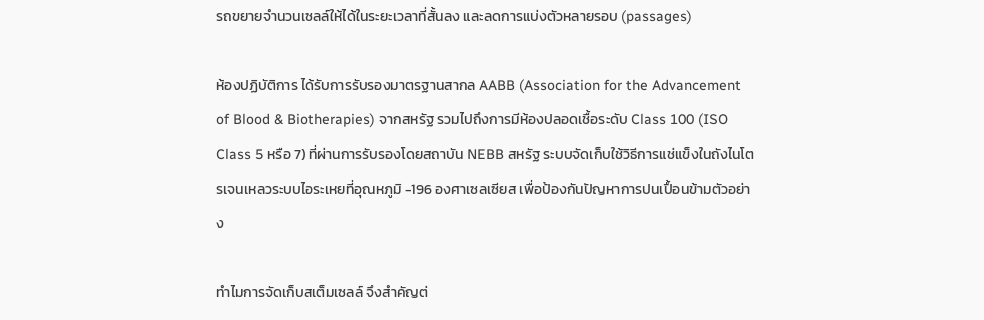รถขยายจำนวนเซลล์ให้ได้ในระยะเวลาที่สั้นลง และลดการแบ่งตัวหลายรอบ (passages)

ห้องปฏิบัติการ ได้รับการรับรองมาตรฐานสากล AABB (Association for the Advancement of Blood & Biotherapies) จากสหรัฐ รวมไปถึงการมีห้องปลอดเชื้อระดับ Class 100 (ISO Class 5 หรือ 7) ที่ผ่านการรับรองโดยสถาบัน NEBB สหรัฐ ระบบจัดเก็บใช้วิธีการแช่แข็งในถังไนโตรเจนเหลวระบบไอระเหยที่อุณหภูมิ -196 องศาเซลเซียส เพื่อป้องกันปัญหาการปนเปื้อนข้ามตัวอย่าง

ทำไมการจัดเก็บสเต็มเซลล์ จึงสำคัญต่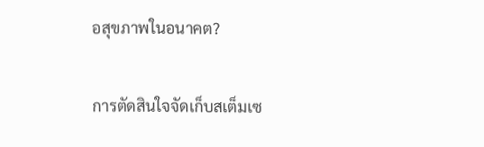อสุขภาพในอนาคต?

การตัดสินใจจัดเก็บสเต็มเซ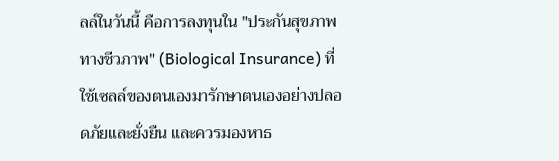ลล์ในวันนี้ คือการลงทุนใน "ประกันสุขภาพทางชีวภาพ" (Biological Insurance) ที่ใช้เซลล์ของตนเองมารักษาตนเองอย่างปลอดภัยและยั่งยืน และควรมองหาธ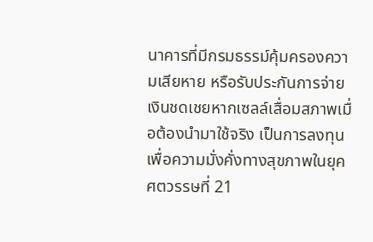นาคารที่มีกรมธรรม์คุ้มครองความเสียหาย หรือรับประกันการจ่ายเงินชดเชยหากเซลล์เสื่อมสภาพเมื่อต้องนำมาใช้จริง เป็นการลงทุนเพื่อความมั่งคั่งทางสุขภาพในยุคศตวรรษที่ 21